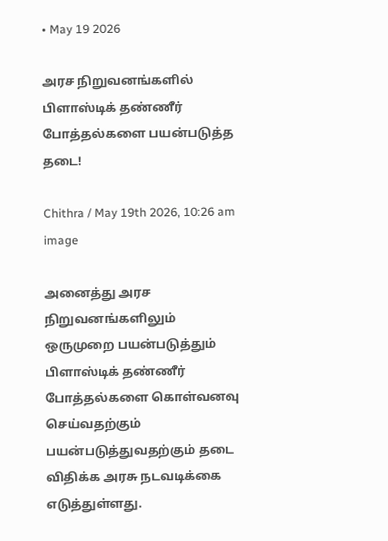• May 19 2026

அரச நிறுவனங்களில் பிளாஸ்டிக் தண்ணீர் போத்தல்களை பயன்படுத்த தடை!

Chithra / May 19th 2026, 10:26 am
image

அனைத்து அரச நிறுவனங்களிலும் ஒருமுறை பயன்படுத்தும் பிளாஸ்டிக் தண்ணீர் போத்தல்களை கொள்வனவு செய்வதற்கும் பயன்படுத்துவதற்கும் தடை விதிக்க அரசு நடவடிக்கை எடுத்துள்ளது.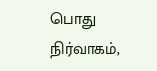பொது நிர்வாகம்,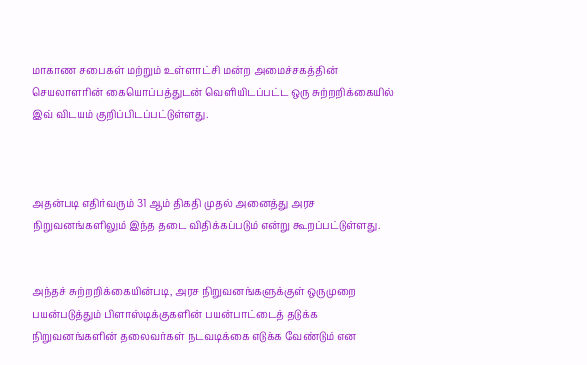மாகாண சபைகள் மற்றும் உள்ளாட்சி மன்ற அமைச்சகத்தின் செயலாளரின் கையொப்பத்துடன் வெளியிடப்பட்ட ஒரு சுற்றறிக்கையில் இவ் விடயம் குறிப்பிடப்பட்டுள்ளது.



அதன்படி எதிர்வரும் 31 ஆம் திகதி முதல் அனைத்து அரச நிறுவனங்களிலும் இந்த தடை விதிக்கப்படும் என்று கூறப்பட்டுள்ளது.


அந்தச் சுற்றறிக்கையின்படி, அரச நிறுவனங்களுக்குள் ஒருமுறை பயன்படுத்தும் பிளாஸ்டிக்குகளின் பயன்பாட்டைத் தடுக்க நிறுவனங்களின் தலைவர்கள் நடவடிக்கை எடுக்க வேண்டும் என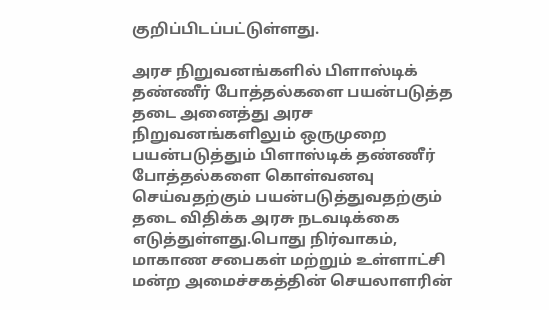குறிப்பிடப்பட்டுள்ளது.

அரச நிறுவனங்களில் பிளாஸ்டிக் தண்ணீர் போத்தல்களை பயன்படுத்த தடை அனைத்து அரச நிறுவனங்களிலும் ஒருமுறை பயன்படுத்தும் பிளாஸ்டிக் தண்ணீர் போத்தல்களை கொள்வனவு செய்வதற்கும் பயன்படுத்துவதற்கும் தடை விதிக்க அரசு நடவடிக்கை எடுத்துள்ளது.பொது நிர்வாகம், மாகாண சபைகள் மற்றும் உள்ளாட்சி மன்ற அமைச்சகத்தின் செயலாளரின்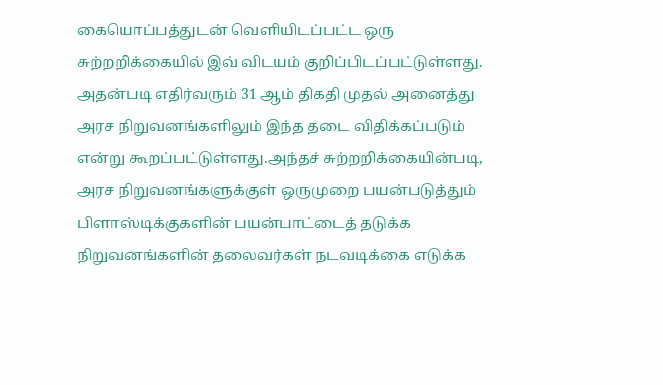கையொப்பத்துடன் வெளியிடப்பட்ட ஒரு சுற்றறிக்கையில் இவ் விடயம் குறிப்பிடப்பட்டுள்ளது.  அதன்படி எதிர்வரும் 31 ஆம் திகதி முதல் அனைத்து அரச நிறுவனங்களிலும் இந்த தடை விதிக்கப்படும் என்று கூறப்பட்டுள்ளது.அந்தச் சுற்றறிக்கையின்படி, அரச நிறுவனங்களுக்குள் ஒருமுறை பயன்படுத்தும் பிளாஸ்டிக்குகளின் பயன்பாட்டைத் தடுக்க நிறுவனங்களின் தலைவர்கள் நடவடிக்கை எடுக்க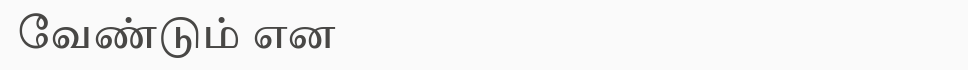வேண்டும் என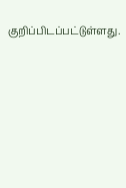குறிப்பிடப்பட்டுள்ளது.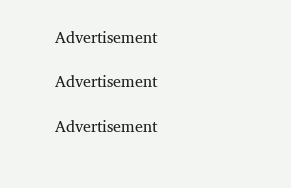Advertisement

Advertisement

Advertisement